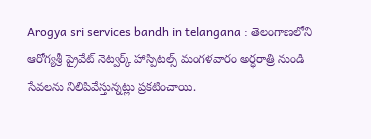Arogya sri services bandh in telangana : తెలంగాణలోని ఆరోగ్యశ్రీ ప్రైవేట్ నెట్వర్క్ హాస్పిటల్స్ మంగళవారం అర్ధరాత్రి నుండి సేవలను నిలిపివేస్తున్నట్లు ప్రకటించాయి.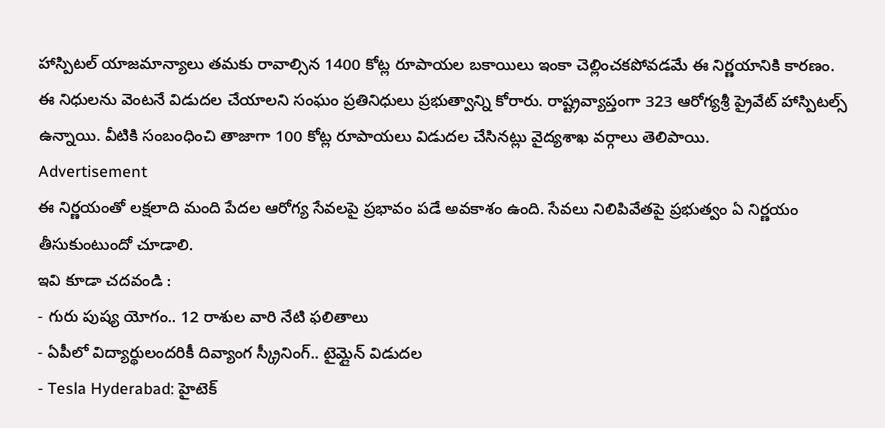హాస్పిటల్ యాజమాన్యాలు తమకు రావాల్సిన 1400 కోట్ల రూపాయల బకాయిలు ఇంకా చెల్లించకపోవడమే ఈ నిర్ణయానికి కారణం.
ఈ నిధులను వెంటనే విడుదల చేయాలని సంఘం ప్రతినిధులు ప్రభుత్వాన్ని కోరారు. రాష్ట్రవ్యాప్తంగా 323 ఆరోగ్యశ్రీ ప్రైవేట్ హాస్పిటల్స్ ఉన్నాయి. వీటికి సంబంధించి తాజాగా 100 కోట్ల రూపాయలు విడుదల చేసినట్లు వైద్యశాఖ వర్గాలు తెలిపాయి.
Advertisement
ఈ నిర్ణయంతో లక్షలాది మంది పేదల ఆరోగ్య సేవలపై ప్రభావం పడే అవకాశం ఉంది. సేవలు నిలిపివేతపై ప్రభుత్వం ఏ నిర్ణయం తీసుకుంటుందో చూడాలి.
ఇవి కూడా చదవండి :
- గురు పుష్య యోగం.. 12 రాశుల వారి నేటి ఫలితాలు
- ఏపీలో విద్యార్థులందరికీ దివ్యాంగ స్క్రీనింగ్.. టైమ్లైన్ విడుదల
- Tesla Hyderabad: హైటెక్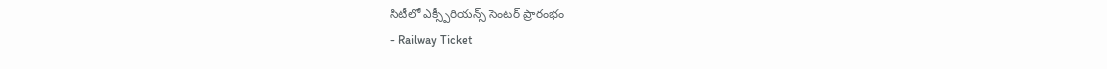సిటీలో ఎక్స్పీరియన్స్ సెంటర్ ప్రారంభం
- Railway Ticket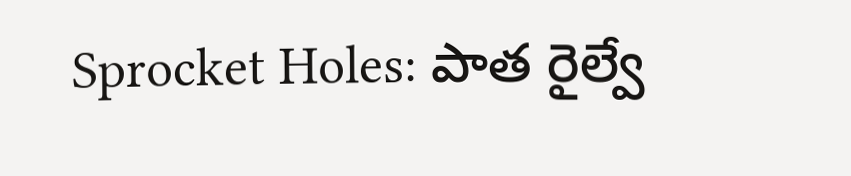Sprocket Holes: పాత రైల్వే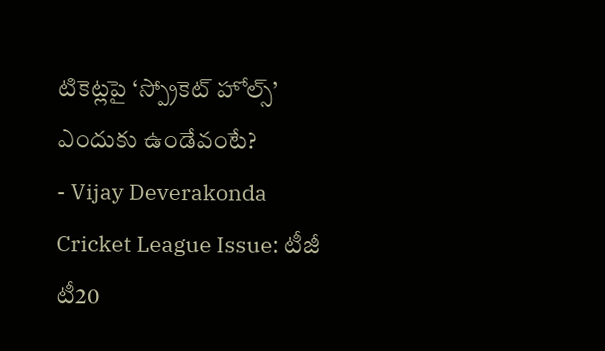టికెట్లపై ‘స్ప్రోకెట్ హోల్స్’ ఎందుకు ఉండేవంటే?
- Vijay Deverakonda Cricket League Issue: టీజీ టీ20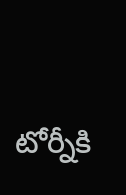టోర్నీకి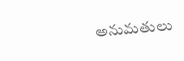అనుమతులు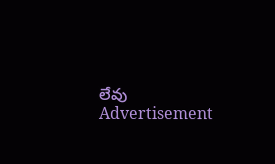లేవు
Advertisement